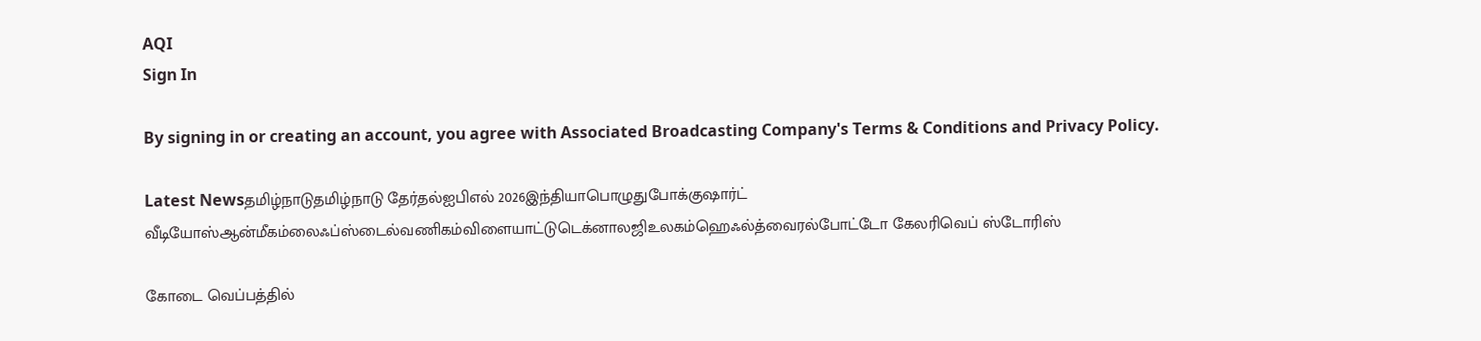AQI
Sign In

By signing in or creating an account, you agree with Associated Broadcasting Company's Terms & Conditions and Privacy Policy.

Latest Newsதமிழ்நாடுதமிழ்நாடு தேர்தல்ஐபிஎல் 2026இந்தியாபொழுதுபோக்குஷார்ட் வீடியோஸ்ஆன்மீகம்லைஃப்ஸ்டைல்வணிகம்விளையாட்டுடெக்னாலஜிஉலகம்ஹெஃல்த்வைரல்போட்டோ கேலரிவெப் ஸ்டோரிஸ்

கோடை வெப்பத்தில்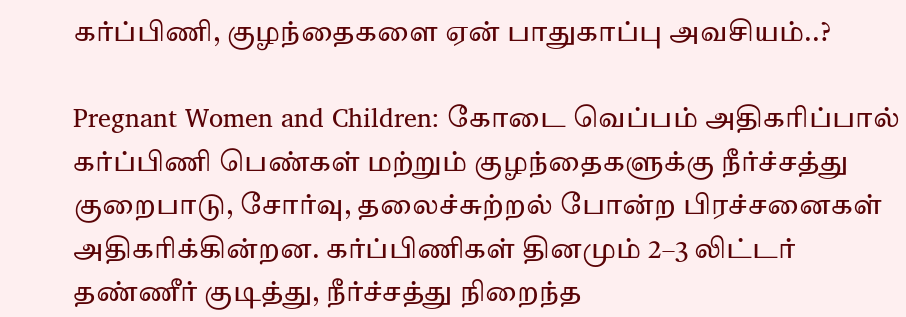கர்ப்பிணி, குழந்தைகளை ஏன் பாதுகாப்பு அவசியம்..?

Pregnant Women and Children: கோடை வெப்பம் அதிகரிப்பால் கர்ப்பிணி பெண்கள் மற்றும் குழந்தைகளுக்கு நீர்ச்சத்து குறைபாடு, சோர்வு, தலைச்சுற்றல் போன்ற பிரச்சனைகள் அதிகரிக்கின்றன. கர்ப்பிணிகள் தினமும் 2–3 லிட்டர் தண்ணீர் குடித்து, நீர்ச்சத்து நிறைந்த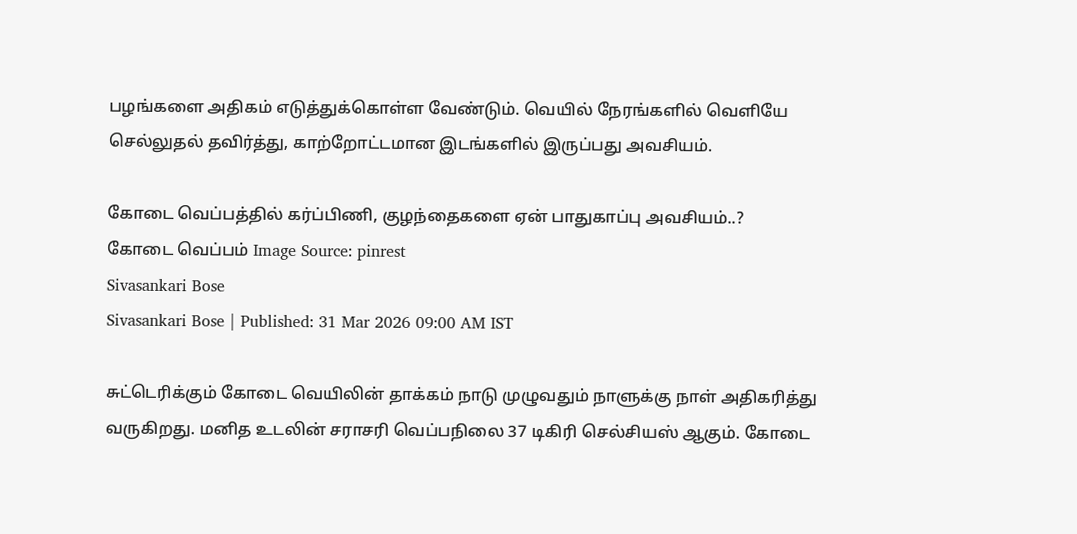பழங்களை அதிகம் எடுத்துக்கொள்ள வேண்டும். வெயில் நேரங்களில் வெளியே செல்லுதல் தவிர்த்து, காற்றோட்டமான இடங்களில் இருப்பது அவசியம்.

கோடை வெப்பத்தில் கர்ப்பிணி, குழந்தைகளை ஏன் பாதுகாப்பு அவசியம்..?
கோடை வெப்பம் Image Source: pinrest
Sivasankari Bose
Sivasankari Bose | Published: 31 Mar 2026 09:00 AM IST

சுட்டெரிக்கும் கோடை வெயிலின் தாக்கம் நாடு முழுவதும் நாளுக்கு நாள் அதிகரித்து வருகிறது. மனித உடலின் சராசரி வெப்பநிலை 37 டிகிரி செல்சியஸ் ஆகும். கோடை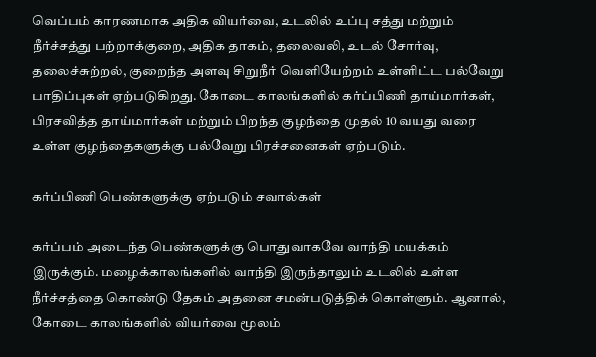வெப்பம் காரணமாக அதிக வியர்வை, உடலில் உப்பு சத்து மற்றும் நீர்ச்சத்து பற்றாக்குறை, அதிக தாகம், தலைவலி, உடல் சோர்வு, தலைச்சுற்றல், குறைந்த அளவு சிறுநீர் வெளியேற்றம் உள்ளிட்ட பல்வேறு பாதிப்புகள் ஏற்படுகிறது. கோடை காலங்களில் கர்ப்பிணி தாய்மார்கள், பிரசவித்த தாய்மார்கள் மற்றும் பிறந்த குழந்தை முதல் 10 வயது வரை உள்ள குழந்தைகளுக்கு பல்வேறு பிரச்சனைகள் ஏற்படும்.

கர்ப்பிணி பெண்களுக்கு ஏற்படும் சவால்கள்

கர்ப்பம் அடைந்த பெண்களுக்கு பொதுவாகவே வாந்தி மயக்கம் இருக்கும். மழைக்காலங்களில் வாந்தி இருந்தாலும் உடலில் உள்ள நீர்ச்சத்தை கொண்டு தேகம் அதனை சமன்படுத்திக் கொள்ளும். ஆனால், கோடை காலங்களில் வியர்வை மூலம்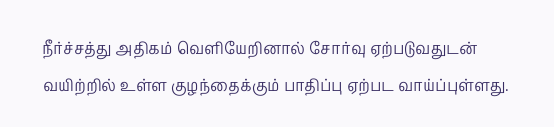நீர்ச்சத்து அதிகம் வெளியேறினால் சோர்வு ஏற்படுவதுடன் வயிற்றில் உள்ள குழந்தைக்கும் பாதிப்பு ஏற்பட வாய்ப்புள்ளது.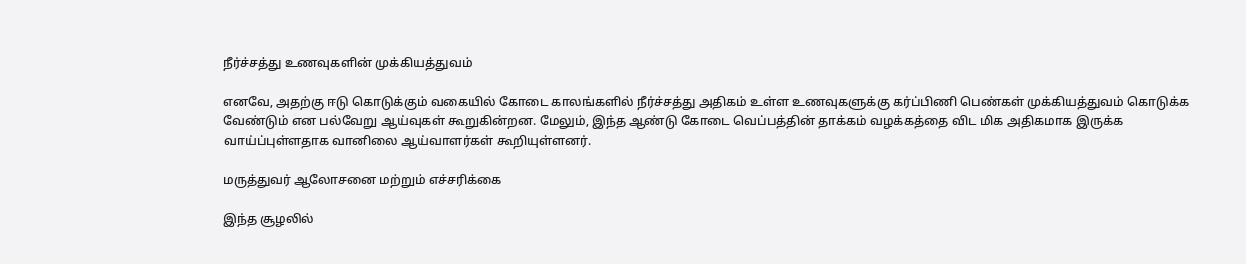நீர்ச்சத்து உணவுகளின் முக்கியத்துவம்

எனவே, அதற்கு ஈடு கொடுக்கும் வகையில் கோடை காலங்களில் நீர்ச்சத்து அதிகம் உள்ள உணவுகளுக்கு கர்ப்பிணி பெண்கள் முக்கியத்துவம் கொடுக்க வேண்டும் என பல்வேறு ஆய்வுகள் கூறுகின்றன. மேலும், இந்த ஆண்டு கோடை வெப்பத்தின் தாக்கம் வழக்கத்தை விட மிக அதிகமாக இருக்க வாய்ப்புள்ளதாக வானிலை ஆய்வாளர்கள் கூறியுள்ளனர்.

மருத்துவர் ஆலோசனை மற்றும் எச்சரிக்கை

இந்த சூழலில்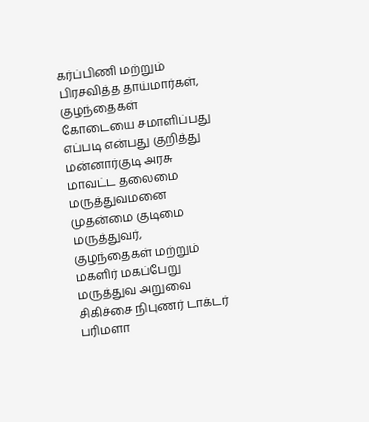கர்ப்பிணி மற்றும் பிரசவித்த தாய்மார்கள், குழந்தைகள் கோடையை சமாளிப்பது எப்படி என்பது குறித்து மன்னார்குடி அரசு மாவட்ட தலைமை மருத்துவமனை முதன்மை குடிமை மருத்துவர், குழந்தைகள் மற்றும் மகளிர் மகப்பேறு மருத்துவ அறுவை சிகிச்சை நிபுணர் டாக்டர் பரிமளா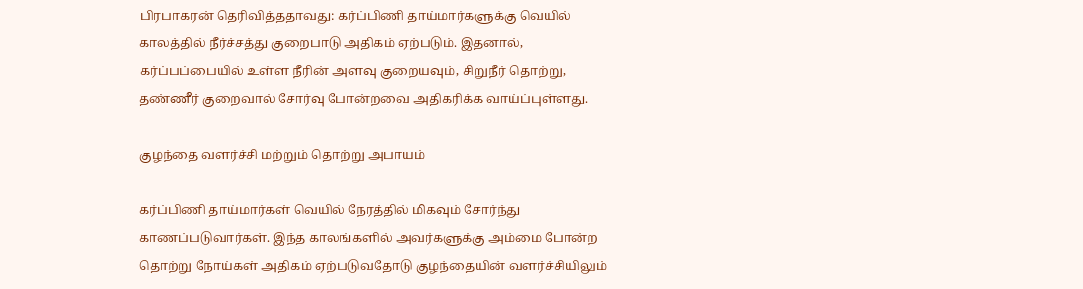பிரபாகரன் தெரிவித்ததாவது: கர்ப்பிணி தாய்மார்களுக்கு வெயில் காலத்தில் நீர்ச்சத்து குறைபாடு அதிகம் ஏற்படும். இதனால், கர்ப்பப்பையில் உள்ள நீரின் அளவு குறையவும், சிறுநீர் தொற்று, தண்ணீர் குறைவால் சோர்வு போன்றவை அதிகரிக்க வாய்ப்புள்ளது.

குழந்தை வளர்ச்சி மற்றும் தொற்று அபாயம்

கர்ப்பிணி தாய்மார்கள் வெயில் நேரத்தில் மிகவும் சோர்ந்து காணப்படுவார்கள். இந்த காலங்களில் அவர்களுக்கு அம்மை போன்ற தொற்று நோய்கள் அதிகம் ஏற்படுவதோடு குழந்தையின் வளர்ச்சியிலும்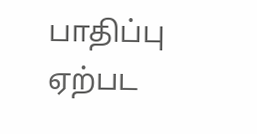பாதிப்பு ஏற்பட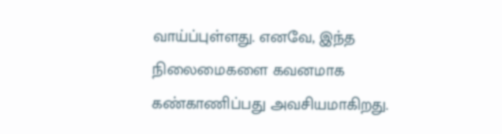வாய்ப்புள்ளது. எனவே, இந்த நிலைமைகளை கவனமாக கண்காணிப்பது அவசியமாகிறது.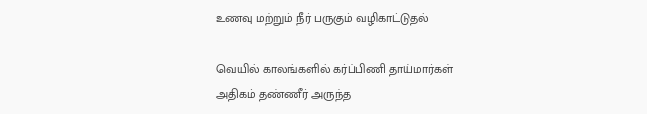உணவு மற்றும் நீர் பருகும் வழிகாட்டுதல்

வெயில் காலங்களில் கர்ப்பிணி தாய்மார்கள் அதிகம் தண்ணீர் அருந்த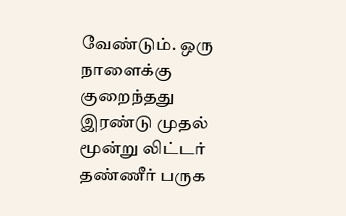வேண்டும். ஒரு நாளைக்கு குறைந்தது இரண்டு முதல் மூன்று லிட்டர் தண்ணீர் பருக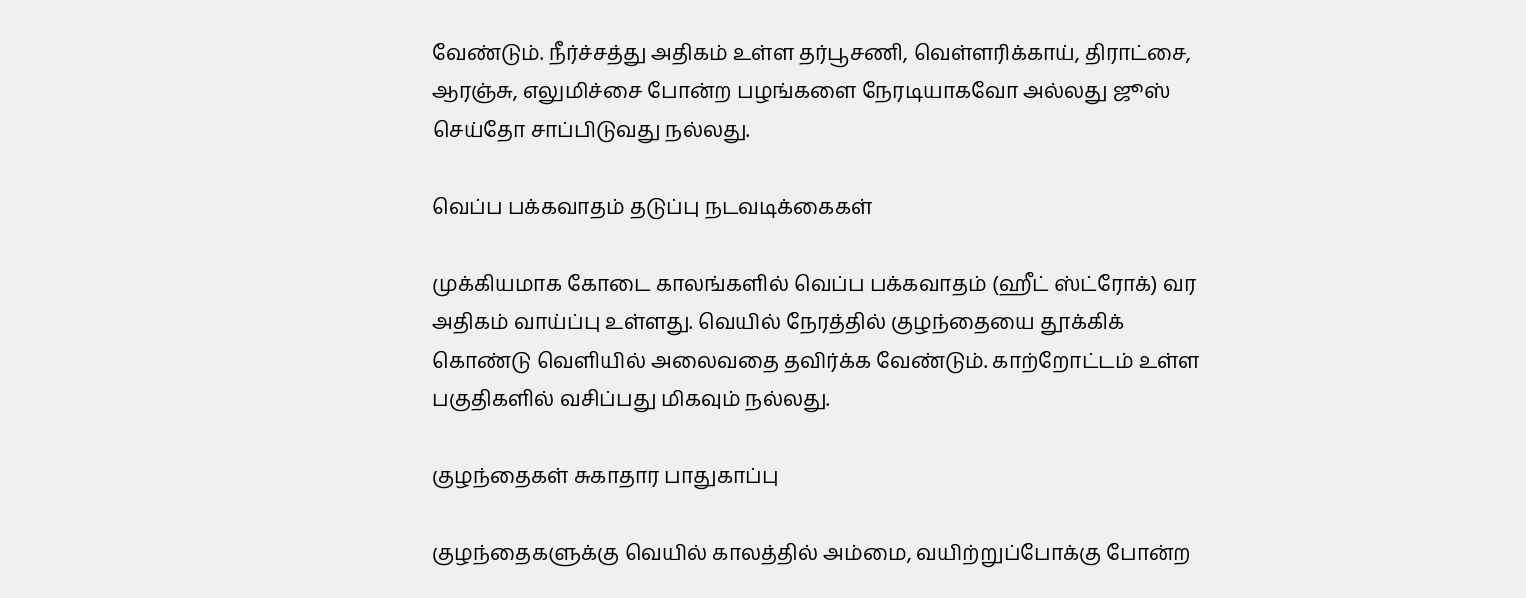வேண்டும். நீர்ச்சத்து அதிகம் உள்ள தர்பூசணி, வெள்ளரிக்காய், திராட்சை, ஆரஞ்சு, எலுமிச்சை போன்ற பழங்களை நேரடியாகவோ அல்லது ஜூஸ் செய்தோ சாப்பிடுவது நல்லது.

வெப்ப பக்கவாதம் தடுப்பு நடவடிக்கைகள்

முக்கியமாக கோடை காலங்களில் வெப்ப பக்கவாதம் (ஹீட் ஸ்ட்ரோக்) வர அதிகம் வாய்ப்பு உள்ளது. வெயில் நேரத்தில் குழந்தையை தூக்கிக் கொண்டு வெளியில் அலைவதை தவிர்க்க வேண்டும். காற்றோட்டம் உள்ள பகுதிகளில் வசிப்பது மிகவும் நல்லது.

குழந்தைகள் சுகாதார பாதுகாப்பு

குழந்தைகளுக்கு வெயில் காலத்தில் அம்மை, வயிற்றுப்போக்கு போன்ற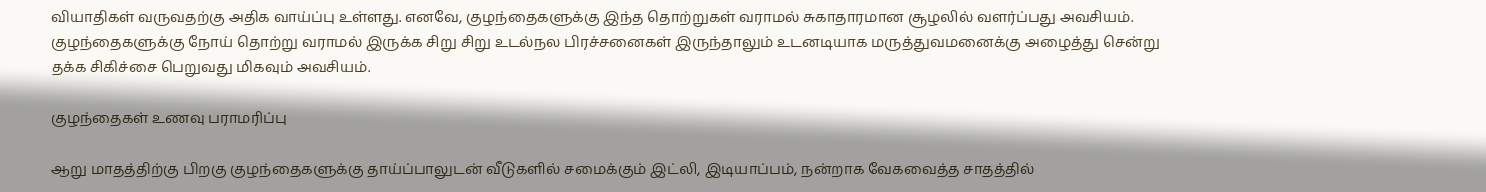வியாதிகள் வருவதற்கு அதிக வாய்ப்பு உள்ளது. எனவே, குழந்தைகளுக்கு இந்த தொற்றுகள் வராமல் சுகாதாரமான சூழலில் வளர்ப்பது அவசியம். குழந்தைகளுக்கு நோய் தொற்று வராமல் இருக்க சிறு சிறு உடல்நல பிரச்சனைகள் இருந்தாலும் உடனடியாக மருத்துவமனைக்கு அழைத்து சென்று தக்க சிகிச்சை பெறுவது மிகவும் அவசியம்.

குழந்தைகள் உணவு பராமரிப்பு

ஆறு மாதத்திற்கு பிறகு குழந்தைகளுக்கு தாய்ப்பாலுடன் வீடுகளில் சமைக்கும் இட்லி, இடியாப்பம், நன்றாக வேகவைத்த சாதத்தில்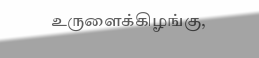உருளைக்கிழங்கு,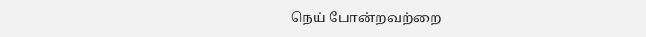நெய் போன்றவற்றை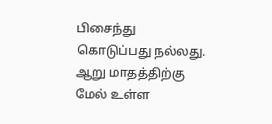பிசைந்து கொடுப்பது நல்லது. ஆறு மாதத்திற்கு மேல் உள்ள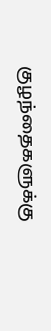குழந்தைகளுக்கு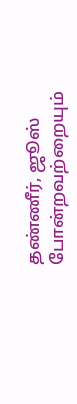தண்ணீர், ஜூஸ் போன்றவற்றையும்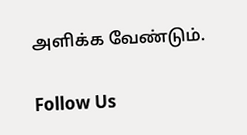அளிக்க வேண்டும்.

Follow Us